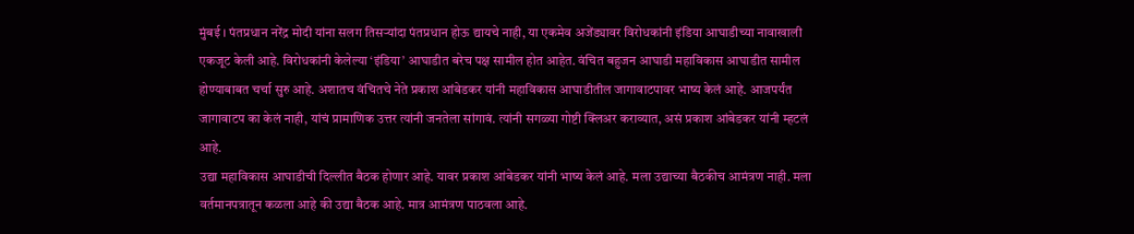मुंबई । पंतप्रधान नरेंद्र मोदी यांना सलग तिसऱ्यांदा पंतप्रधान होऊ द्यायचे नाही, या एकमेव अजेंड्यावर विरोधकांनी इंडिया आघाडीच्या नावाखाली एकजूट केली आहे. विरोधकांनी केलेल्या ‘इंडिया’ आघाडीत बरेच पक्ष सामील होत आहेत. वंचित बहुजन आघाडी महाविकास आघाडीत सामील होण्याबाबत चर्चा सुरु आहे. अशातच वंचितचे नेते प्रकाश आंबेडकर यांनी महाविकास आघाडीतील जागावाटपावर भाष्य केलं आहे. आजपर्यंत जागावाटप का केलं नाही, यांचं प्रामाणिक उत्तर त्यांनी जनतेला सांगावं. त्यांनी सगळ्या गोष्टी क्लिअर कराव्यात, असं प्रकाश आंबेडकर यांनी म्हटलं आहे.
उद्या महाविकास आघाडीची दिल्लीत बैठक होणार आहे. यावर प्रकाश आंबेडकर यांनी भाष्य केलं आहे. मला उद्याच्या बैठकीच आमंत्रण नाही. मला वर्तमानपत्रातून कळला आहे की उद्या बैठक आहे. मात्र आमंत्रण पाठवला आहे.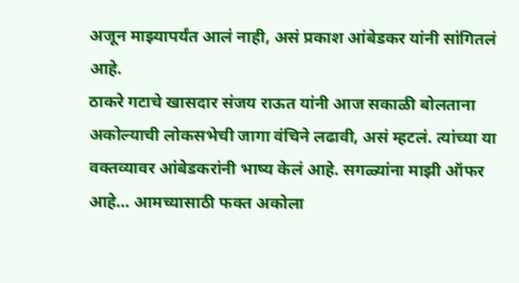अजून माझ्यापर्यंत आलं नाही, असं प्रकाश आंबेडकर यांनी सांगितलं आहे.
ठाकरे गटाचे खासदार संजय राऊत यांनी आज सकाळी बोलताना अकोल्याची लोकसभेची जागा वंचिने लढावी, असं म्हटलं. त्यांच्या या वक्तव्यावर आंबेडकरांनी भाष्य केलं आहे. सगळ्यांना माझी ऑफर आहे… आमच्यासाठी फक्त अकोला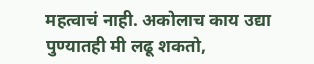महत्वाचं नाही. अकोलाच काय उद्या पुण्यातही मी लढू शकतो,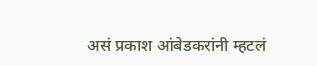असं प्रकाश आंबेडकरांनी म्हटलं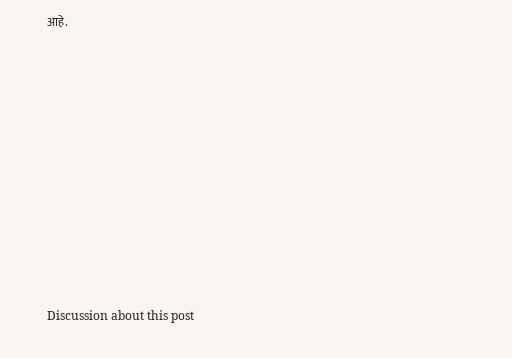आहे.















Discussion about this post